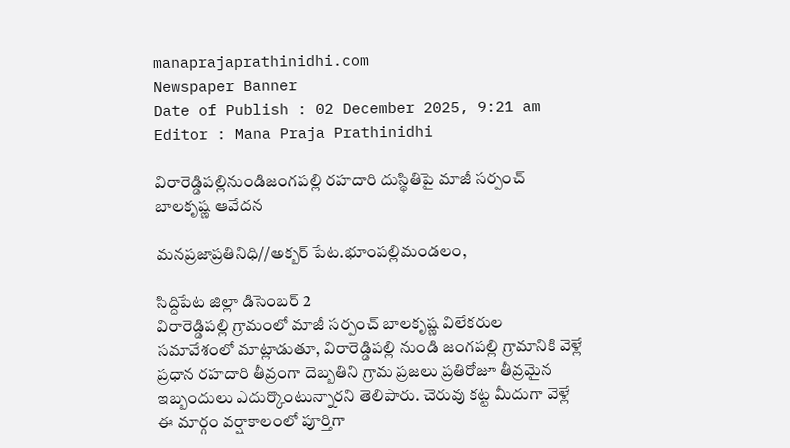manaprajaprathinidhi.com
Newspaper Banner
Date of Publish : 02 December 2025, 9:21 am Editor : Mana Praja Prathinidhi

విరారెడ్డిపల్లినుండిజంగపల్లి రహదారి దుస్థితిపై మాజీ సర్పంచ్ బాలకృష్ణ ఆవేదన

మనప్రజాప్రతినిధి//అక్బర్ పేట.భూంపల్లిమండలం,

సిద్దిపేట జిల్లా డిసెంబర్ 2
విరారెడ్డిపల్లి గ్రామంలో మాజీ సర్పంచ్ బాలకృష్ణ విలేకరుల సమావేశంలో మాట్లాడుతూ, విరారెడ్డిపల్లి నుండి జంగపల్లి గ్రామానికి వెళ్లే ప్రధాన రహదారి తీవ్రంగా దెబ్బతిని గ్రామ ప్రజలు ప్రతిరోజూ తీవ్రమైన ఇబ్బందులు ఎదుర్కొంటున్నారని తెలిపారు. చెరువు కట్ట మీదుగా వెళ్లే ఈ మార్గం వర్షాకాలంలో పూర్తిగా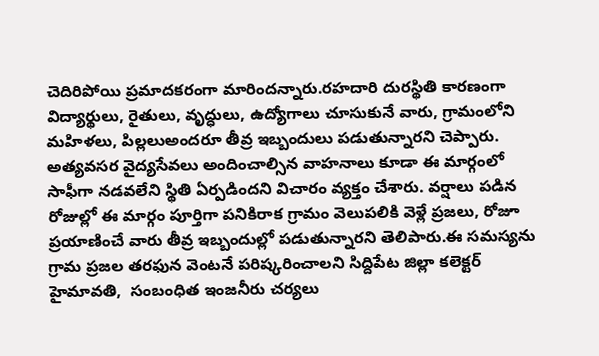చెదిరిపోయి ప్రమాదకరంగా మారిందన్నారు.రహదారి దురస్థితి కారణంగా విద్యార్థులు, రైతులు, వృద్ధులు, ఉద్యోగాలు చూసుకునే వారు, గ్రామంలోని మహిళలు, పిల్లలుఅందరూ తీవ్ర ఇబ్బందులు పడుతున్నారని చెప్పారు. అత్యవసర వైద్యసేవలు అందించాల్సిన వాహనాలు కూడా ఈ మార్గంలో సాఫీగా నడవలేని స్థితి ఏర్పడిందని విచారం వ్యక్తం చేశారు. వర్షాలు పడిన రోజుల్లో ఈ మార్గం పూర్తిగా పనికిరాక గ్రామం వెలుపలికి వెళ్లే ప్రజలు, రోజూ ప్రయాణించే వారు తీవ్ర ఇబ్బందుల్లో పడుతున్నారని తెలిపారు.ఈ సమస్యను గ్రామ ప్రజల తరఫున వెంటనే పరిష్కరించాలని సిద్దిపేట జిల్లా కలెక్టర్ హైమావతి,  సంబంధిత ఇంజనీరు చర్యలు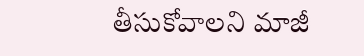తీసుకోవాలని మాజీ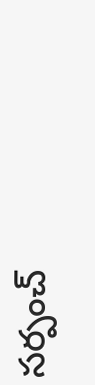సర్పంచ్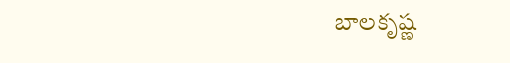బాలకృష్ణ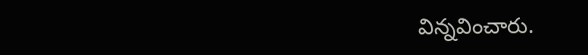విన్నవించారు.